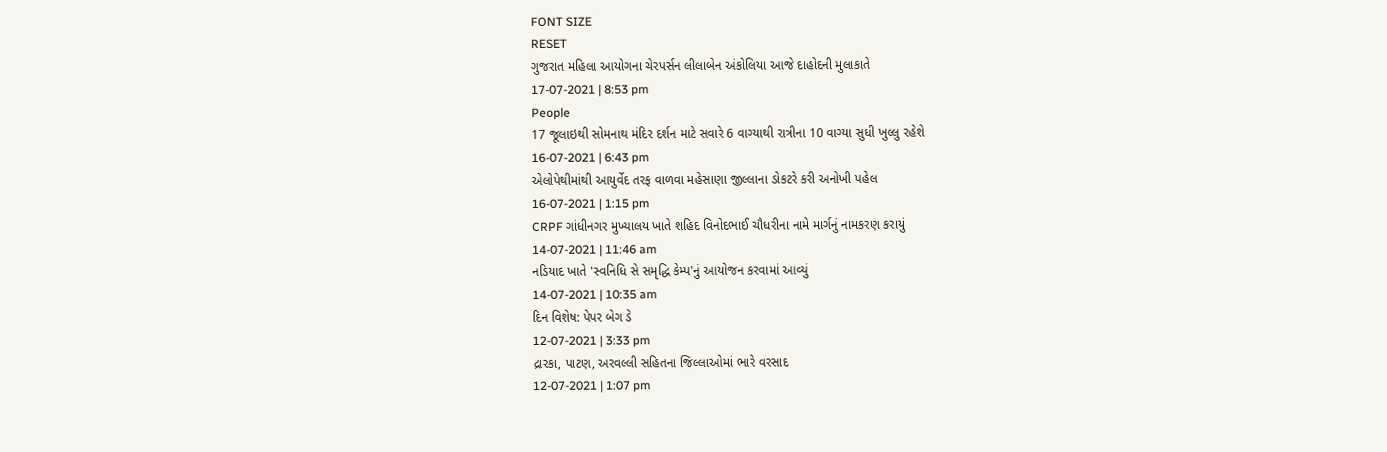FONT SIZE
RESET
ગુજરાત મહિલા આયોગના ચેરપર્સન લીલાબેન અંકોલિયા આજે દાહોદની મુલાકાતે
17-07-2021 | 8:53 pm
People
17 જૂલાઇથી સોમનાથ મંદિર દર્શન માટે સવારે 6 વાગ્યાથી રાત્રીના 10 વાગ્યા સુધી ખુલ્લુ રહેશે
16-07-2021 | 6:43 pm
એલોપેથીમાંથી આયુર્વેદ તરફ વાળવા મહેસાણા જીલ્લાના ડોકટરે કરી અનોખી પહેલ
16-07-2021 | 1:15 pm
CRPF ગાંધીનગર મુખ્યાલય ખાતે શહિદ વિનોદભાઈ ચૌધરીના નામે માર્ગનું નામકરણ કરાયું
14-07-2021 | 11:46 am
નડિયાદ ખાતે 'સ્વનિધિ સે સમૃદ્ધિ કેમ્પ'નું આયોજન કરવામાં આવ્યું
14-07-2021 | 10:35 am
દિન વિશેષ: પેપર બેગ ડે
12-07-2021 | 3:33 pm
દ્રારકા, પાટણ, અરવલ્લી સહિતના જિલ્લાઓમાં ભારે વરસાદ
12-07-2021 | 1:07 pm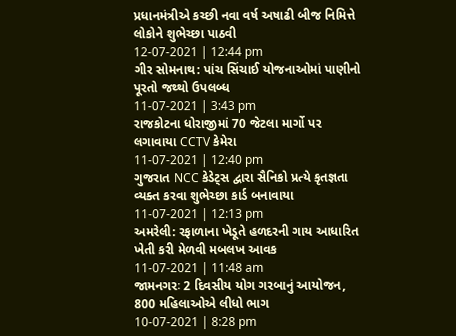પ્રધાનમંત્રીએ કચ્છી નવા વર્ષ અષાઢી બીજ નિમિત્તે લોકોને શુભેચ્છા પાઠવી
12-07-2021 | 12:44 pm
ગીર સોમનાથ: પાંચ સિંચાઈ યોજનાઓમાં પાણીનો પૂરતો જથ્થો ઉપલબ્ધ
11-07-2021 | 3:43 pm
રાજકોટના ધોરાજીમાં 70 જેટલા માર્ગો પર લગાવાયા CCTV કેમેરા
11-07-2021 | 12:40 pm
ગુજરાત NCC કેડેટ્સ દ્વારા સૈનિકો પ્રત્યે કૃતજ્ઞતા વ્યક્ત કરવા શુભેચ્છા કાર્ડ બનાવાયા
11-07-2021 | 12:13 pm
અમરેલી: રફાળાના ખેડૂતે હળદરની ગાય આધારિત ખેતી કરી મેળવી મબલખ આવક
11-07-2021 | 11:48 am
જામનગરઃ 2 દિવસીય યોગ ગરબાનું આયોજન, 800 મહિલાઓએ લીધો ભાગ
10-07-2021 | 8:28 pm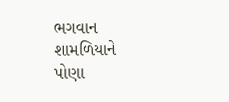ભગવાન શામળિયાને પોણા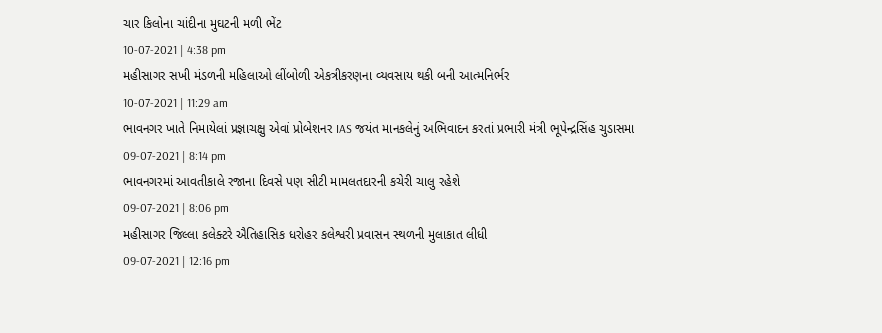ચાર કિલોના ચાંદીના મુઘટની મળી ભેંટ
10-07-2021 | 4:38 pm
મહીસાગર સખી મંડળની મહિલાઓ લીંબોળી એકત્રીકરણના વ્યવસાય થકી બની આત્મનિર્ભર
10-07-2021 | 11:29 am
ભાવનગર ખાતે નિમાયેલાં પ્રજ્ઞાચક્ષુ એવાં પ્રોબેશનર IAS જયંત માનકલેનું અભિવાદન કરતાં પ્રભારી મંત્રી ભૂપેન્દ્રસિંહ ચુડાસમા
09-07-2021 | 8:14 pm
ભાવનગરમાં આવતીકાલે રજાના દિવસે પણ સીટી મામલતદારની કચેરી ચાલુ રહેશે
09-07-2021 | 8:06 pm
મહીસાગર જિલ્લા કલેક્ટરે ઐતિહાસિક ધરોહર કલેશ્વરી પ્રવાસન સ્થળની મુલાકાત લીધી
09-07-2021 | 12:16 pm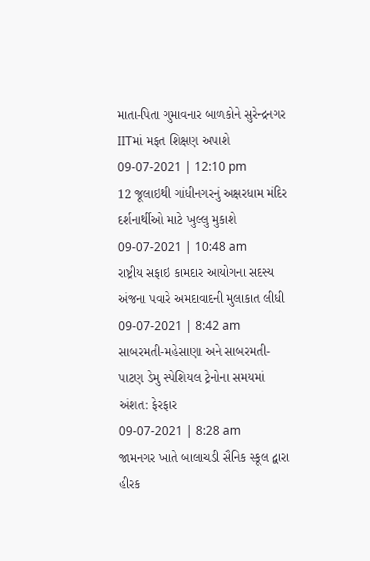માતા-પિતા ગુમાવનાર બાળકોને સુરેન્દ્રનગર IITમાં મફત શિક્ષણ અપાશે
09-07-2021 | 12:10 pm
12 જૂલાઇથી ગાંધીનગરનું અક્ષરધામ મંદિર દર્શનાર્થીઓ માટે ખુલ્લુ મુકાશે
09-07-2021 | 10:48 am
રાષ્ટ્રીય સફાઇ કામદાર આયોગના સદસ્ય અંજના પવારે અમદાવાદની મુલાકાત લીધી
09-07-2021 | 8:42 am
સાબરમતી-મહેસાણા અને સાબરમતી-પાટણ ડેમુ સ્પેશિયલ ટ્રેનોના સમયમાં અંશત: ફેરફાર
09-07-2021 | 8:28 am
જામનગર ખાતે બાલાચડી સૈનિક સ્કૂલ દ્વારા હીરક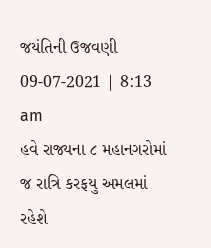જયંતિની ઉજવણી
09-07-2021 | 8:13 am
હવે રાજ્યના ૮ મહાનગરોમાં જ રાત્રિ કરફયુ અમલમાં રહેશે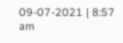09-07-2021 | 8:57 am